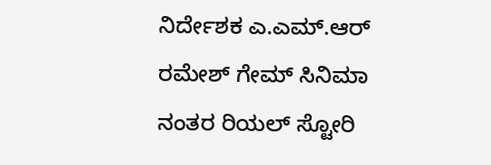ನಿರ್ದೇಶಕ ಎ.ಎಮ್.ಆರ್ ರಮೇಶ್ ಗೇಮ್ ಸಿನಿಮಾ ನಂತರ ರಿಯಲ್ ಸ್ಟೋರಿ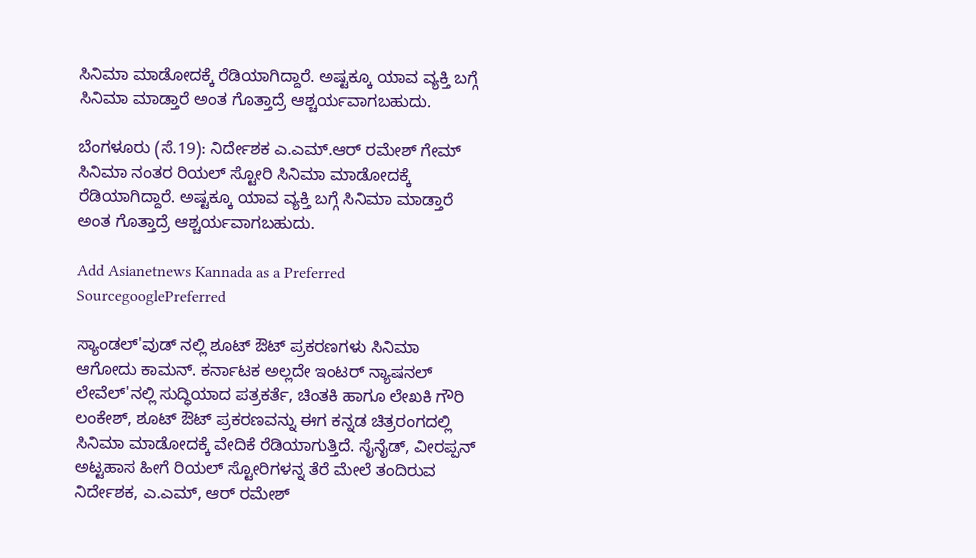ಸಿನಿಮಾ ಮಾಡೋದಕ್ಕೆ ರೆಡಿಯಾಗಿದ್ದಾರೆ. ಅಷ್ಟಕ್ಕೂ ಯಾವ ವ್ಯಕ್ತಿ ಬಗ್ಗೆ ಸಿನಿಮಾ ಮಾಡ್ತಾರೆ ಅಂತ ಗೊತ್ತಾದ್ರೆ ಆಶ್ಚರ್ಯವಾಗಬಹುದು.

ಬೆಂಗಳೂರು (ಸೆ.19): ನಿರ್ದೇಶಕ ಎ.ಎಮ್.ಆರ್ ರಮೇಶ್ ಗೇಮ್ ಸಿನಿಮಾ ನಂತರ ರಿಯಲ್ ಸ್ಟೋರಿ ಸಿನಿಮಾ ಮಾಡೋದಕ್ಕೆ ರೆಡಿಯಾಗಿದ್ದಾರೆ. ಅಷ್ಟಕ್ಕೂ ಯಾವ ವ್ಯಕ್ತಿ ಬಗ್ಗೆ ಸಿನಿಮಾ ಮಾಡ್ತಾರೆ ಅಂತ ಗೊತ್ತಾದ್ರೆ ಆಶ್ಚರ್ಯವಾಗಬಹುದು.

Add Asianetnews Kannada as a Preferred SourcegooglePreferred

ಸ್ಯಾಂಡಲ್'ವುಡ್ ನಲ್ಲಿ ಶೂಟ್ ಔಟ್ ಪ್ರಕರಣಗಳು ಸಿನಿಮಾ ಆಗೋದು ಕಾಮನ್. ಕರ್ನಾಟಕ ಅಲ್ಲದೇ ಇಂಟರ್ ನ್ಯಾಷನಲ್ ಲೇವೆಲ್'ನಲ್ಲಿ ಸುದ್ಧಿಯಾದ ಪತ್ರಕರ್ತೆ, ಚಿಂತಕಿ ಹಾಗೂ ಲೇಖಕಿ ಗೌರಿ ಲಂಕೇಶ್, ಶೂಟ್ ಔಟ್ ಪ್ರಕರಣವನ್ನು ಈಗ ಕನ್ನಡ ಚಿತ್ರರಂಗದಲ್ಲಿ ಸಿನಿಮಾ ಮಾಡೋದಕ್ಕೆ ವೇದಿಕೆ ರೆಡಿಯಾಗುತ್ತಿದೆ. ಸೈನೈಡ್, ವೀರಪ್ಪನ್ ಅಟ್ಟಹಾಸ ಹೀಗೆ ರಿಯಲ್ ಸ್ಟೋರಿಗಳನ್ನ ತೆರೆ ಮೇಲೆ ತಂದಿರುವ ನಿರ್ದೇಶಕ, ಎ.ಎಮ್, ಆರ್ ರಮೇಶ್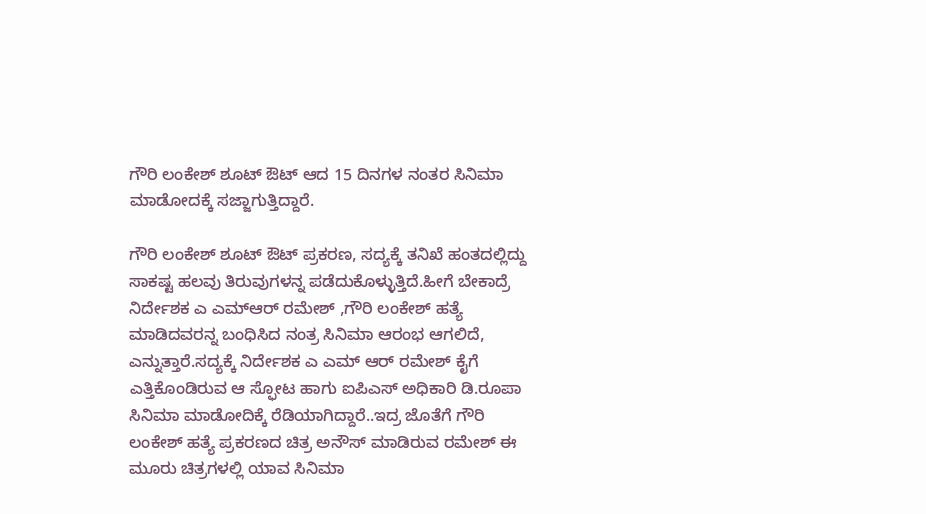ಗೌರಿ ಲಂಕೇಶ್ ಶೂಟ್ ಔಟ್ ಆದ 15 ದಿನಗಳ ನಂತರ ಸಿನಿಮಾ ಮಾಡೋದಕ್ಕೆ ಸಜ್ಜಾಗುತ್ತಿದ್ದಾರೆ.

ಗೌರಿ ಲಂಕೇಶ್ ಶೂಟ್ ಔಟ್ ಪ್ರಕರಣ, ಸದ್ಯಕ್ಕೆ ತನಿಖೆ ಹಂತದಲ್ಲಿದ್ದು ಸಾಕಷ್ಟ ಹಲವು ತಿರುವುಗಳನ್ನ ಪಡೆದುಕೊಳ್ಳುತ್ತಿದೆ.ಹೀಗೆ ಬೇಕಾದ್ರೆ ನಿರ್ದೇಶಕ ಎ ಎಮ್ಆರ್ ರಮೇಶ್ ,ಗೌರಿ ಲಂಕೇಶ್ ಹತ್ಯೆ ಮಾಡಿದವರನ್ನ ಬಂಧಿಸಿದ ನಂತ್ರ ಸಿನಿಮಾ ಆರಂಭ ಆಗಲಿದೆ, ಎನ್ನುತ್ತಾರೆ.ಸದ್ಯಕ್ಕೆ ನಿರ್ದೇಶಕ ಎ ಎಮ್ ಆರ್ ರಮೇಶ್ ಕೈಗೆ ಎತ್ತಿಕೊಂಡಿರುವ ಆ ಸ್ಫೋಟ ಹಾಗು ಐಪಿಎಸ್ ಅಧಿಕಾರಿ ಡಿ.ರೂಪಾ ಸಿನಿಮಾ ಮಾಡೋದಿಕ್ಕೆ ರೆಡಿಯಾಗಿದ್ದಾರೆ..ಇದ್ರ ಜೊತೆಗೆ ಗೌರಿ ಲಂಕೇಶ್ ಹತ್ಯೆ ಪ್ರಕರಣದ ಚಿತ್ರ ಅನೌಸ್ ಮಾಡಿರುವ ರಮೇಶ್ ಈ ಮೂರು ಚಿತ್ರಗಳಲ್ಲಿ ಯಾವ ಸಿನಿಮಾ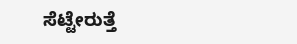ಸೆಟ್ಟೇರುತ್ತೆ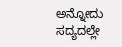ಅನ್ನೋದು ಸದ್ಯದಲ್ಲೇ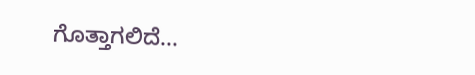ಗೊತ್ತಾಗಲಿದೆ...